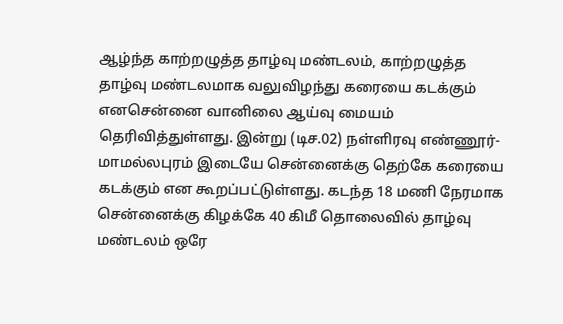ஆழ்ந்த காற்றழுத்த தாழ்வு மண்டலம், காற்றழுத்த தாழ்வு மண்டலமாக வலுவிழந்து கரையை கடக்கும் எனசென்னை வானிலை ஆய்வு மையம் தெரிவித்துள்ளது. இன்று (டிச.02) நள்ளிரவு எண்ணூர்-மாமல்லபுரம் இடையே சென்னைக்கு தெற்கே கரையை கடக்கும் என கூறப்பட்டுள்ளது. கடந்த 18 மணி நேரமாக சென்னைக்கு கிழக்கே 40 கிமீ தொலைவில் தாழ்வு மண்டலம் ஒரே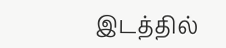இடத்தில்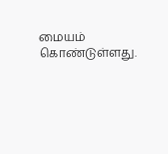மையம் கொண்டுள்ளது.